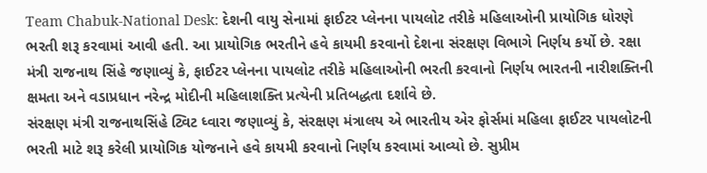Team Chabuk-National Desk: દેશની વાયુ સેનામાં ફાઈટર પ્લેનના પાયલોટ તરીકે મહિલાઓની પ્રાયોગિક ધોરણે ભરતી શરૂ કરવામાં આવી હતી. આ પ્રાયોગિક ભરતીને હવે કાયમી કરવાનો દેશના સંરક્ષણ વિભાગે નિર્ણય કર્યો છે. રક્ષા મંત્રી રાજનાથ સિંહે જણાવ્યું કે, ફાઈટર પ્લેનના પાયલોટ તરીકે મહિલાઓની ભરતી કરવાનો નિર્ણય ભારતની નારીશક્તિની ક્ષમતા અને વડાપ્રધાન નરેન્દ્ર મોદીની મહિલાશક્તિ પ્રત્યેની પ્રતિબદ્ધતા દર્શાવે છે.
સંરક્ષણ મંત્રી રાજનાથસિંહે ટ્વિટ ધ્વારા જણાવ્યું કે, સંરક્ષણ મંત્રાલય એ ભારતીય એર ફોર્સમાં મહિલા ફાઈટર પાયલોટની ભરતી માટે શરૂ કરેલી પ્રાયોગિક યોજનાને હવે કાયમી કરવાનો નિર્ણય કરવામાં આવ્યો છે. સુપ્રીમ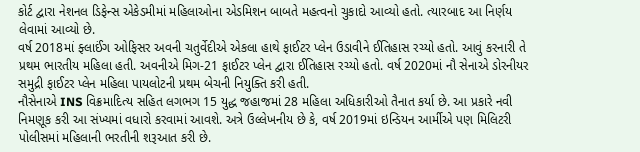કોર્ટ દ્વારા નેશનલ ડિફેન્સ એકેડમીમાં મહિલાઓના એડમિશન બાબતે મહત્વનો ચુકાદો આવ્યો હતો. ત્યારબાદ આ નિર્ણય લેવામાં આવ્યો છે.
વર્ષ 2018માં ફ્લાઈંગ ઓફિસર અવની ચતુર્વેદીએ એકલા હાથે ફાઈટર પ્લેન ઉડાવીને ઈતિહાસ રચ્યો હતો. આવું કરનારી તે પ્રથમ ભારતીય મહિલા હતી. અવનીએ મિગ-21 ફાઈટર પ્લેન દ્વારા ઈતિહાસ રચ્યો હતો. વર્ષ 2020માં નૌ સેનાએ ડોરનીયર સમુદ્રી ફાઈટર પ્લેન મહિલા પાયલોટની પ્રથમ બેચની નિયુક્તિ કરી હતી.
નૌસેનાએ INS વિક્રમાદિત્ય સહિત લગભગ 15 યુદ્ધ જહાજમાં 28 મહિલા અધિકારીઓ તૈનાત કર્યા છે. આ પ્રકારે નવી નિમણૂક કરી આ સંખ્યમાં વધારો કરવામાં આવશે. અત્રે ઉલ્લેખનીય છે કે, વર્ષ 2019માં ઇન્ડિયન આર્મીએ પણ મિલિટરી પોલીસમાં મહિલાની ભરતીની શરૂઆત કરી છે.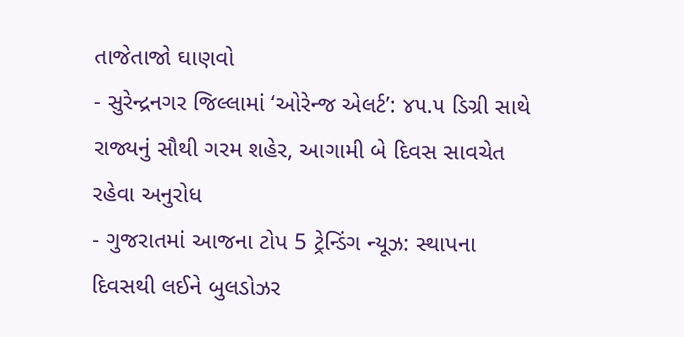તાજેતાજો ઘાણવો
- સુરેન્દ્રનગર જિલ્લામાં ‘ઓરેન્જ એલર્ટ’: ૪૫.૫ ડિગ્રી સાથે રાજ્યનું સૌથી ગરમ શહેર, આગામી બે દિવસ સાવચેત રહેવા અનુરોધ
- ગુજરાતમાં આજના ટોપ 5 ટ્રેન્ડિંગ ન્યૂઝ: સ્થાપના દિવસથી લઈને બુલડોઝર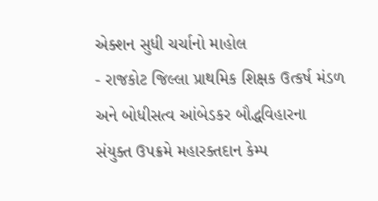એક્શન સુધી ચર્ચાનો માહોલ
- રાજકોટ જિલ્લા પ્રાથમિક શિક્ષક ઉત્કર્ષ મંડળ અને બોધીસત્વ આંબેડકર બૌદ્ધવિહારના સંયુક્ત ઉપક્રમે મહારક્તદાન કેમ્પ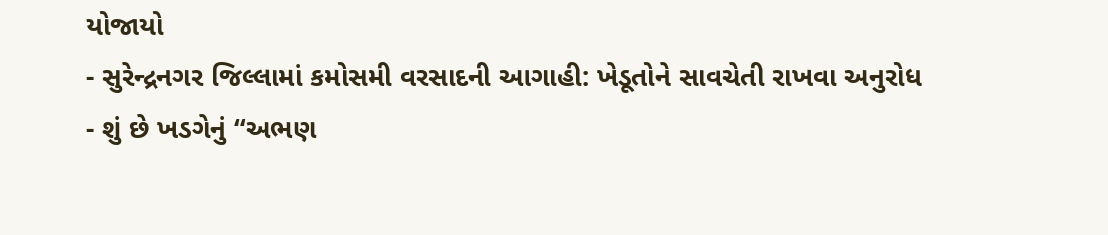યોજાયો
- સુરેન્દ્રનગર જિલ્લામાં કમોસમી વરસાદની આગાહી: ખેડૂતોને સાવચેતી રાખવા અનુરોધ
- શું છે ખડગેનું “અભણ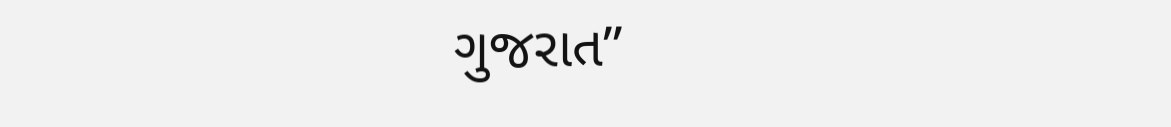ગુજરાત”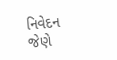નિવેદન જેણે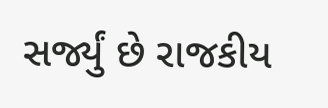સર્જ્યું છે રાજકીય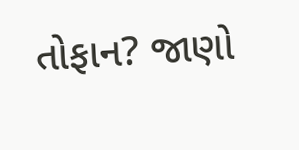તોફાન? જાણો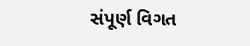સંપૂર્ણ વિગત